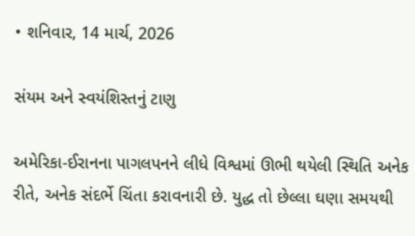• શનિવાર, 14 માર્ચ, 2026

સંયમ અને સ્વયંશિસ્તનું ટાણુ

અમેરિકા-ઈરાનના પાગલપનને લીધે વિશ્વમાં ઊભી થયેલી સ્થિતિ અનેક રીતે, અનેક સંદર્ભે ચિંતા કરાવનારી છે. યુદ્ધ તો છેલ્લા ઘણા સમયથી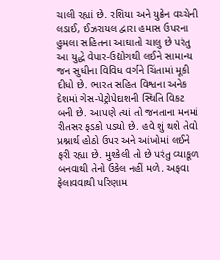ચાલી રહ્યાં છે. રશિયા અને યુક્રેન વચ્ચેની લડાઈ, ઈઝરાયલ દ્વારા હમાસ ઉપરના હુમલા સહિતના આઘાતો ચાલુ છે પરંતુ આ યુદ્ધે વેપાર-ઉદ્યોગથી લઈને સામાન્ય જન સુધીના વિવિધ વર્ગને ચિંતામાં મૂકી દીધો છે. ભારત સહિત વિશ્વના અનેક દેશમાં ગેસ-પેટ્રોપેદાશની સ્થિતિ વિકટ બની છે. આપણે ત્યાં તો જનતાના મનમાં રીતસર ફડકો પડયો છે. હવે શું થશે તેવો પ્રશ્નાર્થ હોઠો ઉપર અને આંખોમાં લઈને ફરી રહ્યા છે. મુશ્કેલી તો છે પરંતુ વ્યાકૂળ બનવાથી તેનો ઉકેલ નહીં મળે. અફવા ફેલાવવાથી પરિણામ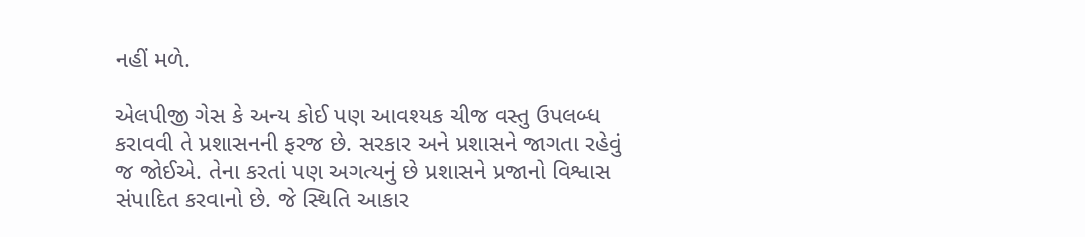નહીં મળે.

એલપીજી ગેસ કે અન્ય કોઈ પણ આવશ્યક ચીજ વસ્તુ ઉપલબ્ધ કરાવવી તે પ્રશાસનની ફરજ છે. સરકાર અને પ્રશાસને જાગતા રહેવું જ જોઈએ. તેના કરતાં પણ અગત્યનું છે પ્રશાસને પ્રજાનો વિશ્વાસ સંપાદિત કરવાનો છે. જે સ્થિતિ આકાર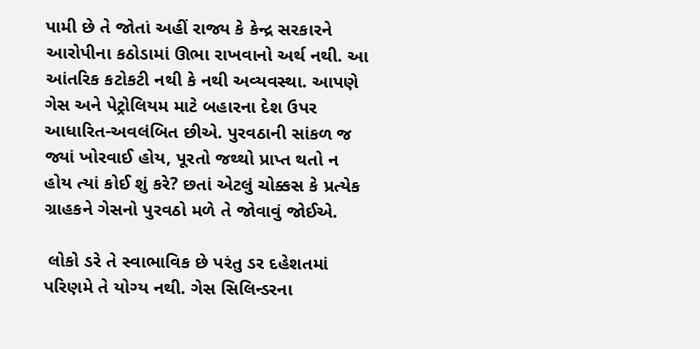પામી છે તે જોતાં અહીં રાજ્ય કે કેન્દ્ર સરકારને આરોપીના કઠોડામાં ઊભા રાખવાનો અર્થ નથી. આ આંતરિક કટોકટી નથી કે નથી અવ્યવસ્થા. આપણે ગેસ અને પેટ્રોલિયમ માટે બહારના દેશ ઉપર આધારિત-અવલંબિત છીએ. પુરવઠાની સાંકળ જ જ્યાં ખોરવાઈ હોય, પૂરતો જથ્થો પ્રાપ્ત થતો ન હોય ત્યાં કોઈ શું કરે? છતાં એટલું ચોક્કસ કે પ્રત્યેક ગ્રાહકને ગેસનો પુરવઠો મળે તે જોવાવું જોઈએ.

 લોકો ડરે તે સ્વાભાવિક છે પરંતુ ડર દહેશતમાં પરિણમે તે યોગ્ય નથી. ગેસ સિલિન્ડરના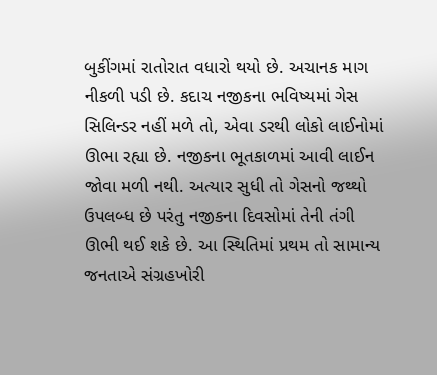બુકીંગમાં રાતોરાત વધારો થયો છે. અચાનક માગ નીકળી પડી છે. કદાચ નજીકના ભવિષ્યમાં ગેસ સિલિન્ડર નહીં મળે તો, એવા ડરથી લોકો લાઈનોમાં ઊભા રહ્યા છે. નજીકના ભૂતકાળમાં આવી લાઈન જોવા મળી નથી. અત્યાર સુધી તો ગેસનો જથ્થો ઉપલબ્ધ છે પરંતુ નજીકના દિવસોમાં તેની તંગી ઊભી થઈ શકે છે. આ સ્થિતિમાં પ્રથમ તો સામાન્ય જનતાએ સંગ્રહખોરી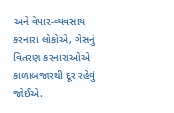અને વેપાર-વ્યવસાય કરનારા લોકોએ, ગેસનું વિતરણ કરનારાઓએ કાળાબજારથી દૂર રહેવું જોઈએ.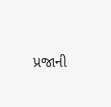પ્રજાની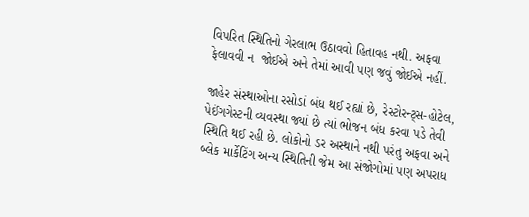વિપરિત સ્થિતિનો ગેરલાભ ઉઠાવવો હિતાવહ નથી. અફવા ફેલાવવી ન  જોઈએ અને તેમાં આવી પણ જવું જોઈએ નહીં.

જાહેર સંસ્થાઓના રસોડાં બંધ થઈ રહ્યાં છે, રેસ્ટોરન્ટ્સ-હોટેલ, પેઈંગગેસ્ટની વ્યવસ્થા જ્યાં છે ત્યાં ભોજન બંધ કરવા પડે તેવી સ્થિતિ થઈ રહી છે. લોકોનો ડર અસ્થાને નથી પરંતુ અફવા અને બ્લેક માર્કેટિંગ અન્ય સ્થિતિની જેમ આ સંજોગોમાં પણ અપરાધ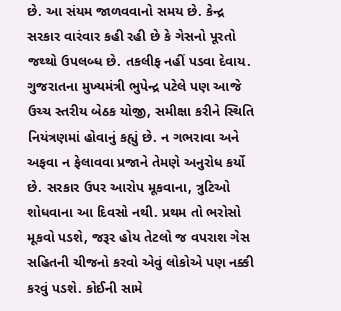છે. આ સંયમ જાળવવાનો સમય છે. કેન્દ્ર સરકાર વારંવાર કહી રહી છે કે ગેસનો પૂરતો જથ્થો ઉપલબ્ધ છે. તકલીફ નહીં પડવા દેવાય. ગુજરાતના મુખ્યમંત્રી ભુપેન્દ્ર પટેલે પણ આજે ઉચ્ચ સ્તરીય બેઠક યોજી, સમીક્ષા કરીને સ્થિતિ નિયંત્રણમાં હોવાનું કહ્યું છે. ન ગભરાવા અને અફવા ન ફેલાવવા પ્રજાને તેમણે અનુરોધ કર્યો છે. સરકાર ઉપર આરોપ મૂકવાના, ત્રુટિઓ શોધવાના આ દિવસો નથી. પ્રથમ તો ભરોસો મૂકવો પડશે, જરૂર હોય તેટલો જ વપરાશ ગેસ સહિતની ચીજનો કરવો એવું લોકોએ પણ નક્કી કરવું પડશે. કોઈની સામે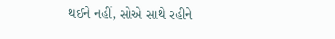થઈને નહીં, સોએ સાથે રહીને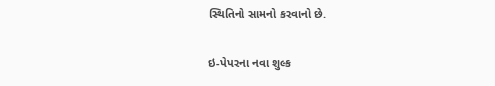સ્થિતિનો સામનો કરવાનો છે.

ઇ-પેપરના નવા શુલ્ક